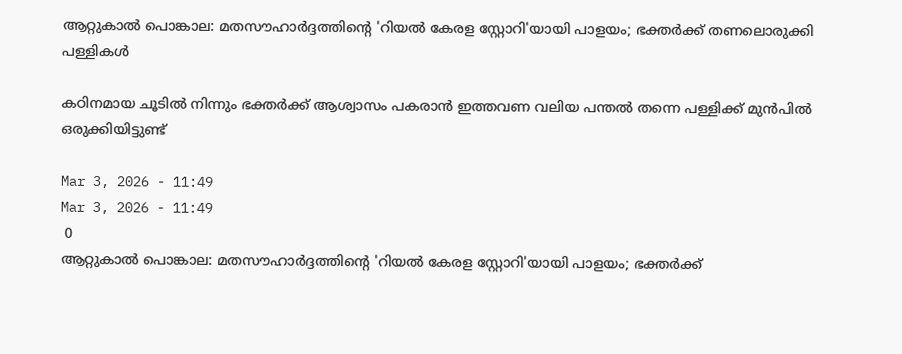ആറ്റുകാൽ പൊങ്കാല: മതസൗഹാർദ്ദത്തിന്റെ 'റിയൽ കേരള സ്റ്റോറി'യായി പാളയം; ഭക്തർക്ക് തണലൊരുക്കി പള്ളികൾ

കഠിനമായ ചൂടിൽ നിന്നും ഭക്തർക്ക് ആശ്വാസം പകരാൻ ഇത്തവണ വലിയ പന്തൽ തന്നെ പള്ളിക്ക് മുൻപിൽ ഒരുക്കിയിട്ടുണ്ട്

Mar 3, 2026 - 11:49
Mar 3, 2026 - 11:49
 0
ആറ്റുകാൽ പൊങ്കാല: മതസൗഹാർദ്ദത്തിന്റെ 'റിയൽ കേരള സ്റ്റോറി'യായി പാളയം; ഭക്തർക്ക്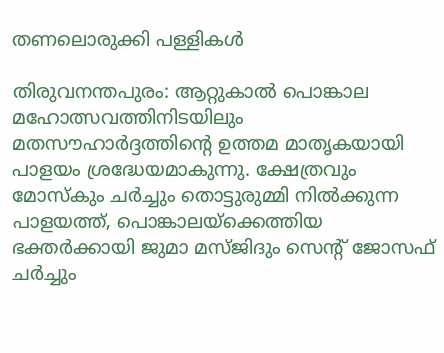തണലൊരുക്കി പള്ളികൾ

തിരുവനന്തപുരം: ആറ്റുകാൽ പൊങ്കാല മഹോത്സവത്തിനിടയിലും മതസൗഹാർദ്ദത്തിന്റെ ഉത്തമ മാതൃകയായി പാളയം ശ്രദ്ധേയമാകുന്നു. ക്ഷേത്രവും മോസ്കും ചർച്ചും തൊട്ടുരുമ്മി നിൽക്കുന്ന പാളയത്ത്, പൊങ്കാലയ്‌ക്കെത്തിയ ഭക്തർക്കായി ജുമാ മസ്ജിദും സെന്റ് ജോസഫ് ചർച്ചും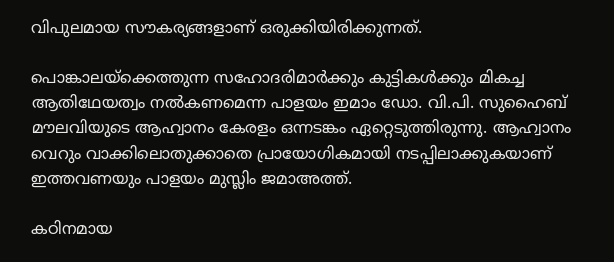വിപുലമായ സൗകര്യങ്ങളാണ് ഒരുക്കിയിരിക്കുന്നത്.

പൊങ്കാലയ്‌ക്കെത്തുന്ന സഹോദരിമാർക്കും കുട്ടികൾക്കും മികച്ച ആതിഥേയത്വം നൽകണമെന്ന പാളയം ഇമാം ഡോ. വി.പി. സുഹൈബ് മൗലവിയുടെ ആഹ്വാനം കേരളം ഒന്നടങ്കം ഏറ്റെടുത്തിരുന്നു. ആഹ്വാനം വെറും വാക്കിലൊതുക്കാതെ പ്രായോഗികമായി നടപ്പിലാക്കുകയാണ് ഇത്തവണയും പാളയം മുസ്ലിം ജമാഅത്ത്.

കഠിനമായ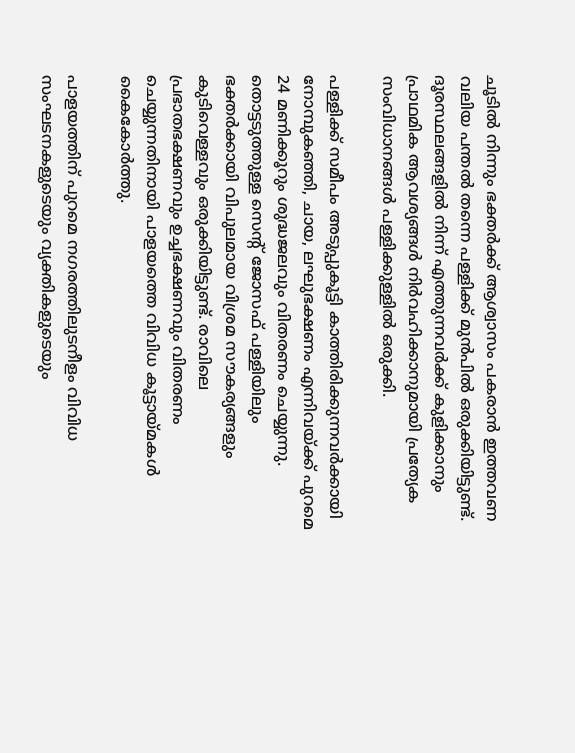ചൂടിൽ നിന്നും ഭക്തർക്ക് ആശ്വാസം പകരാൻ ഇത്തവണ വലിയ പന്തൽ തന്നെ പള്ളിക്ക് മുൻപിൽ ഒരുക്കിയിട്ടുണ്ട്. ദൂരസ്ഥലങ്ങളിൽ നിന്ന് എത്തുന്നവർക്ക് കുളിക്കാനും പ്രാഥമിക ആവശ്യങ്ങൾ നിർവഹിക്കാനുമായി പ്രത്യേക സംവിധാനങ്ങൾ പള്ളിക്കുള്ളിൽ ഒരുക്കി.

പള്ളിക്ക് സമീപം അടുപ്പുകൂട്ടി കാത്തിരിക്കുന്നവർക്കായി നോമ്പുകഞ്ഞി, ചായ, ലഘുഭക്ഷണം എന്നിവയ്ക്ക് പുറമെ 24 മണിക്കൂറും ശുദ്ധജലവും വിതരണം ചെയ്യുന്നു. തൊട്ടടുത്തുള്ള സെന്റ് ജോസഫ് പള്ളിയിലും ഭക്തർക്കായി വിപുലമായ വിശ്രമ സൗകര്യങ്ങളും കുടിവെള്ളവും ഒരുക്കിയിട്ടുണ്ട്. രാവിലെ പ്രഭാതഭക്ഷണവും ഉച്ചഭക്ഷണവും വിതരണം ചെയ്യുന്നതിനായി പാളയത്തെ വിവിധ കൂട്ടായ്മകൾ കൈകോർത്തു.

പാളയത്തിന് പുറമെ നഗരത്തിലുടനീളം വിവിധ സംഘടനകളുടെയും വ്യക്തികളുടെയും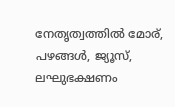നേതൃത്വത്തിൽ മോര്, പഴങ്ങൾ, ജ്യൂസ്, ലഘുഭക്ഷണം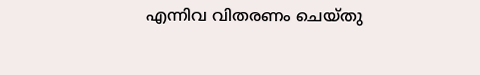എന്നിവ വിതരണം ചെയ്തു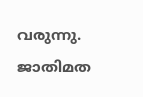വരുന്നു. ജാതിമത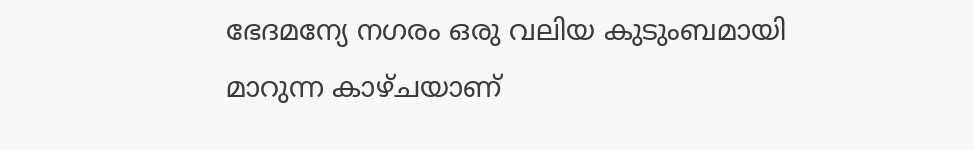ഭേദമന്യേ നഗരം ഒരു വലിയ കുടുംബമായി മാറുന്ന കാഴ്ചയാണ്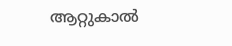ആറ്റുകാൽ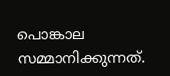പൊങ്കാല സമ്മാനിക്കുന്നത്.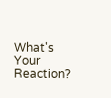What's Your Reaction?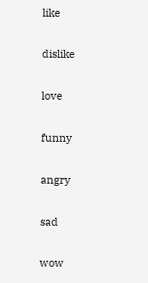like

dislike

love

funny

angry

sad

wow